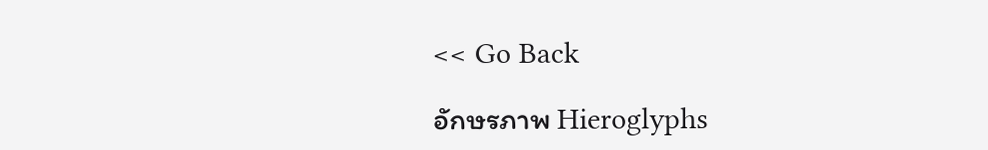<< Go Back

อักษรภาพ Hieroglyphs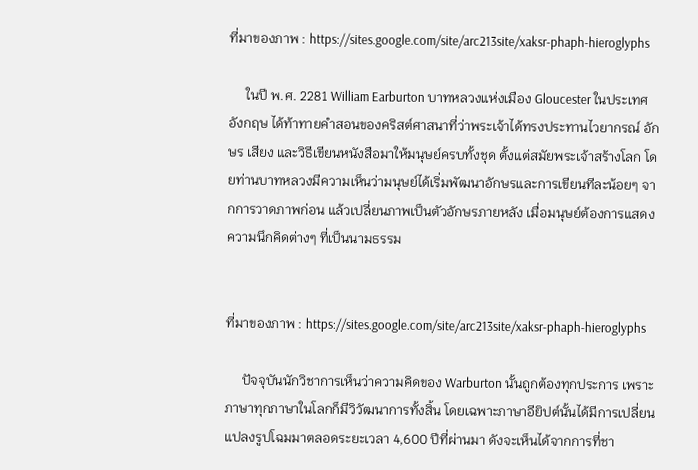ที่มาของภาพ : https://sites.google.com/site/arc213site/xaksr-phaph-hieroglyphs

     ในปี พ.ศ. 2281 William Earburton บาทหลวงแห่งเมือง Gloucester ในประเทศอังกฤษ ได้ท้าทายคำสอนของคริสต์ศาสนาที่ว่าพระเจ้าได้ทรงประทานไวยากรณ์ อักษร เสียง และวิธีเขียนหนังสือมาให้มนุษย์ครบทั้งชุด ตั้งแต่สมัยพระเจ้าสร้างโลก โดยท่านบาทหลวงมีความเห็นว่ามนุษย์ได้เริ่มพัฒนาอักษรและการเขียนทีละน้อยๆ จากการวาดภาพก่อน แล้วเปลี่ยนภาพเป็นตัวอักษรภายหลัง เมื่อมนุษย์ต้องการแสดงความนึกคิดต่างๆ ที่เป็นนามธรรม


ที่มาของภาพ : https://sites.google.com/site/arc213site/xaksr-phaph-hieroglyphs

     ปัจจุบันนักวิชาการเห็นว่าความคิดของ Warburton นั้นถูกต้องทุกประการ เพราะภาษาทุกภาษาในโลกก็มีวิวัฒนาการทั้งสิ้น โดยเฉพาะภาษาอียิปต์นั้นได้มีการเปลี่ยนแปลงรูปโฉมมาตลอดระยะเวลา 4,600 ปีที่ผ่านมา ดังจะเห็นได้จากการที่ชา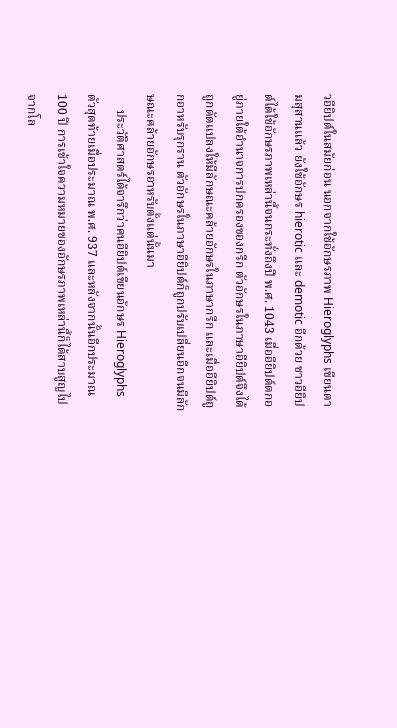วอียิปต์ในสมัยก่อน นอกจากใช้อักษรภาพ Hieroglyphs เขียนตามสุสานแล้ว ยังใช้อักษร hierotic และ demotic อีกด้วย ชาวอียิปต์ได้ใช้อักษรภาพเหล่านี้จนกระทั่งถึงปี พ.ศ. 1043 เมื่ออียิปต์ตกอยู่ภายใต้อำนาจการปกครองของกรีก ตัวอักษรในภาษาอียิปต์จึงได้ถูกดัดแปลงให้มีลักษณะคล้ายอักษรในภาษากรีก และเมื่ออียิปต์ถูกอาหรับรุกราน ตัวอักษรในภาษาอียิปต์ก็ถูกปรับเปลี่ยนอีกจนมีลักษณะคล้ายอักษรอาหรับตั้งแต่นั้นมา
     ประวัติศาสตร์ได้จารึกว่าคนอียิปต์เขียนอักษร Hieroglyphs ตัวสุดท้ายเมื่อประมาณ พ.ศ. 937 และหลังจากนั้นอีกประมาณ 100 ปี การเข้าใจความหมายของอักษรภาพเหล่านี้ก็ได้สาบสูญไปจากโล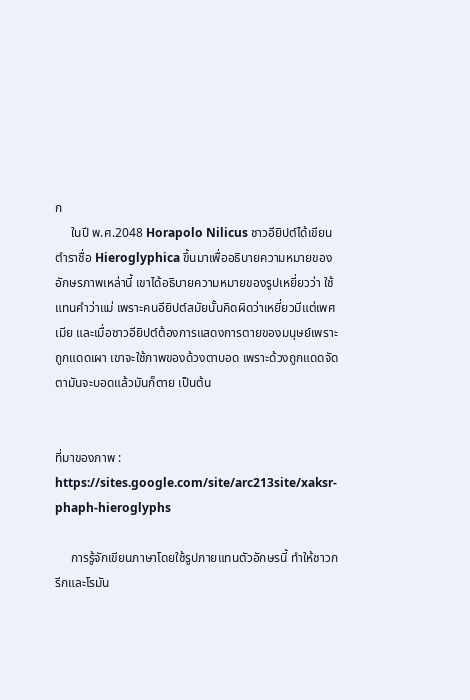ก
     ในปี พ.ศ.2048 Horapolo Nilicus ชาวอียิปต์ได้เขียนตำราชื่อ Hieroglyphica ขึ้นมาเพื่ออธิบายความหมายของอักษรภาพเหล่านี้ เขาได้อธิบายความหมายของรูปเหยี่ยวว่า ใช้แทนคำว่าแม่ เพราะคนอียิปต์สมัยนั้นคิดผิดว่าเหยี่ยวมีแต่เพศเมีย และเมื่อชาวอียิปต์ต้องการแสดงการตายของมนุษย์เพราะถูกแดดเผา เขาจะใช้ภาพของด้วงตาบอด เพราะด้วงถูกแดดจัด ตามันจะบอดแล้วมันก็ตาย เป็นต้น


ที่มาของภาพ : https://sites.google.com/site/arc213site/xaksr-phaph-hieroglyphs

     การรู้จักเขียนภาษาโดยใช้รูปภายแทนตัวอักษรนี้ ทำให้ชาวกรีกและโรมัน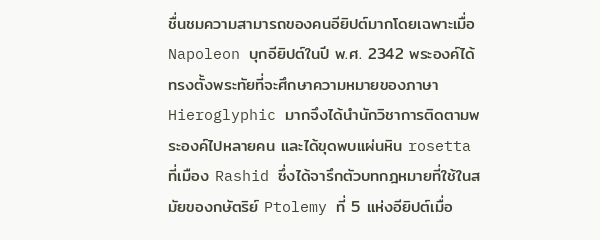ชื่นชมความสามารถของคนอียิปต์มากโดยเฉพาะเมื่อ Napoleon บุกอียิปต์ในปี พ.ศ. 2342 พระองค์ได้ทรงตั้งพระทัยที่จะศึกษาความหมายของภาษา Hieroglyphic มากจึงได้นำนักวิชาการติดตามพระองค์ไปหลายคน และได้ขุดพบแผ่นหิน rosetta ที่เมือง Rashid ซึ่งได้จารึกตัวบทกฎหมายที่ใช้ในสมัยของกษัตริย์ Ptolemy ที่ 5 แห่งอียิปต์เมื่อ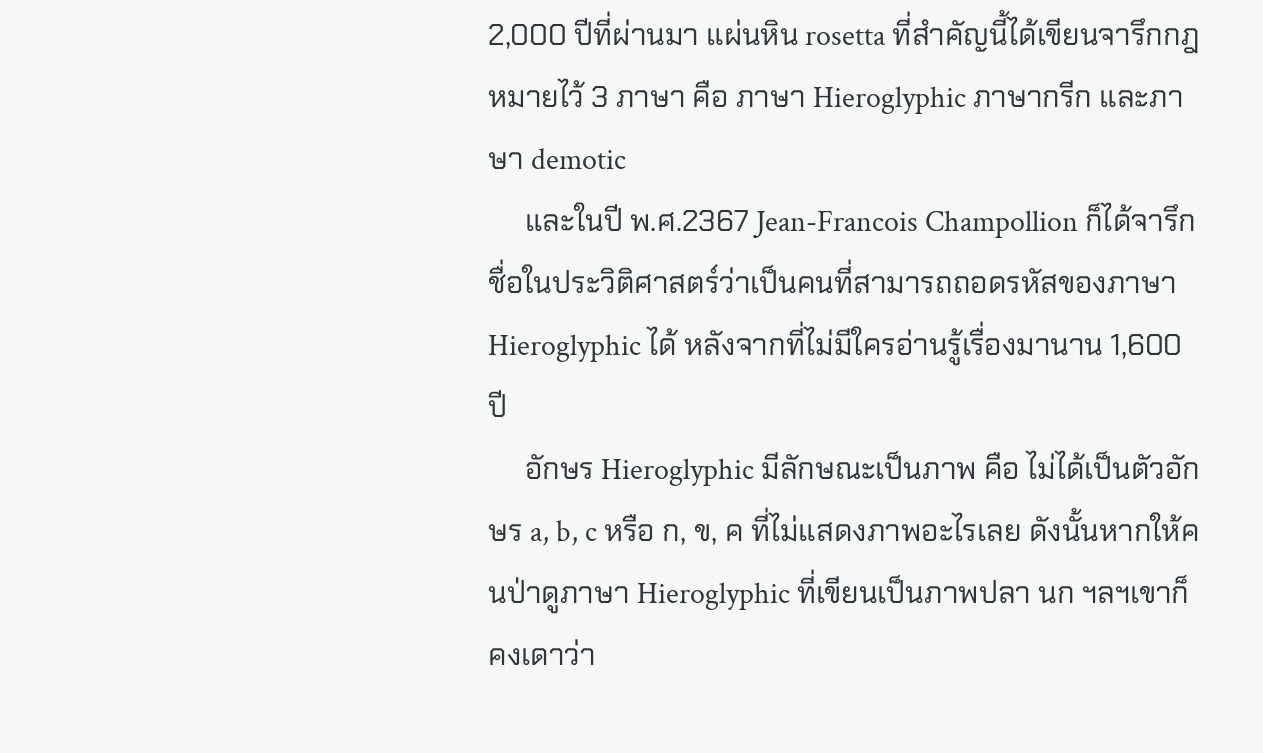2,000 ปีที่ผ่านมา แผ่นหิน rosetta ที่สำคัญนี้ได้เขียนจารึกกฎหมายไว้ 3 ภาษา คือ ภาษา Hieroglyphic ภาษากรีก และภาษา demotic
     และในปี พ.ศ.2367 Jean-Francois Champollion ก็ได้จารึกชื่อในประวิติศาสตร์ว่าเป็นคนที่สามารถถอดรหัสของภาษา Hieroglyphic ได้ หลังจากที่ไม่มีใครอ่านรู้เรื่องมานาน 1,600 ปี
     อักษร Hieroglyphic มีลักษณะเป็นภาพ คือ ไม่ได้เป็นตัวอักษร a, b, c หรือ ก, ข, ค ที่ไม่แสดงภาพอะไรเลย ดังนั้นหากให้คนป่าดูภาษา Hieroglyphic ที่เขียนเป็นภาพปลา นก ฯลฯเขาก็คงเดาว่า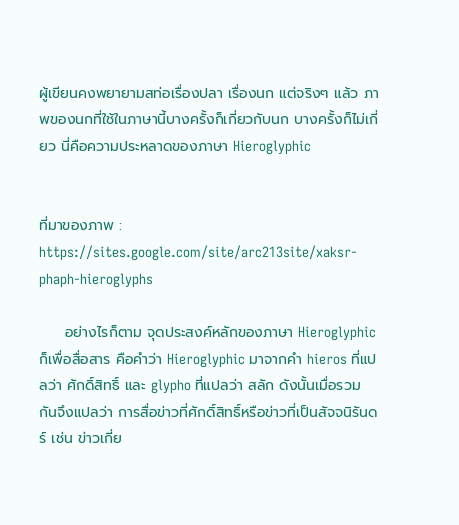ผู้เขียนคงพยายามสท่อเรื่องปลา เรื่องนก แต่จริงๆ แล้ว ภาพของนกที่ใช้ในภาษานี้บางครั้งก็เกี่ยวกับนก บางครั้งก็ไม่เกี่ยว นี่คือความประหลาดของภาษา Hieroglyphic


ที่มาของภาพ : https://sites.google.com/site/arc213site/xaksr-phaph-hieroglyphs

     อย่างไรก็ตาม จุดประสงค์หลักของภาษา Hieroglyphic ก็เพื่อสื่อสาร คือคำว่า Hieroglyphic มาจากคำ hieros ที่แปลว่า ศักดิ์สิทธิ์ และ glypho ที่แปลว่า สลัก ดังนั้นเมื่อรวมกันจึงแปลว่า การสื่อข่าวที่ศักดิ์สิทธิ์หรือข่าวที่เป็นสัจจนิรันดร์ เช่น ข่าวเกี่ย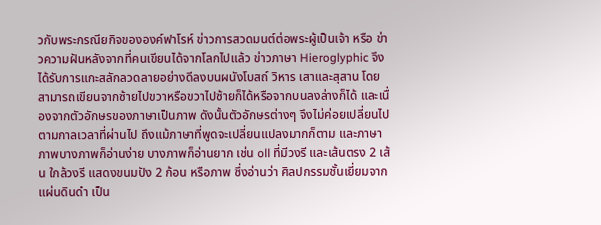วกับพระกรณียกิจขององค์ฟาโรห์ ข่าวการสวดมนต์ต่อพระผู้เป็นเจ้า หรือ ข่าวความฝันหลังจากที่คนเขียนได้จากโลกไปแล้ว ข่าวภาษา Hieroglyphic จึงได้รับการแกะสลักลวดลายอย่างดีลงบนผนังโบสถ์ วิหาร เสาและสุสาน โดยสามารถเขียนจากซ้ายไปขวาหรือขวาไปซ้ายก็ได้หรือจากบนลงล่างก็ได้ และเนื่องจากตัวอักษรของภาษาเป็นภาพ ดังนั้นตัวอักษรต่างๆ จึงไม่ค่อยเปลี่ยนไปตามกาลเวลาที่ผ่านไป ถึงแม้ภาษาที่พูดจะเปลี่ยนแปลงมากก็ตาม และภาษาภาพบางภาพก็อ่านง่าย บางภาพก็อ่านยาก เช่น oll ที่มีวงรี และเส้นตรง 2 เส้น ใกล้วงรี แสดงขนมปัง 2 ก้อน หรือภาพ ซึ่งอ่านว่า ศิลปกรรมชั้นเยี่ยมจากแผ่นดินดำ เป็น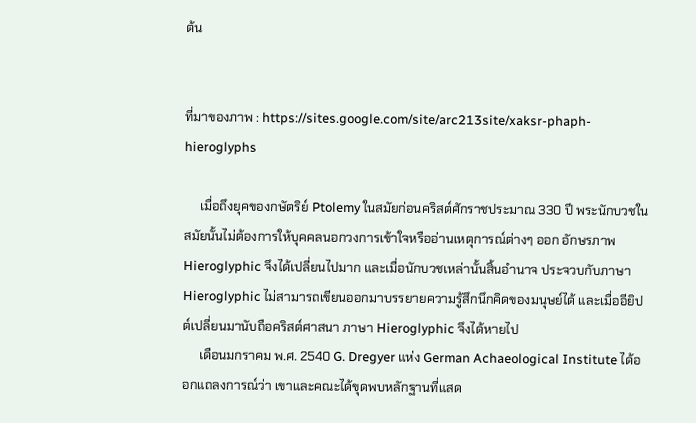ต้น


ที่มาของภาพ : https://sites.google.com/site/arc213site/xaksr-phaph-hieroglyphs

     เมื่อถึงยุคของกษัตริย์ Ptolemy ในสมัยก่อนคริสต์ศักราชประมาณ 330 ปี พระนักบวชในสมัยนั้นไม่ต้องการให้บุคคลนอกวงการเข้าใจหรืออ่านเหตุการณ์ต่างๆ ออก อักษรภาพ Hieroglyphic จึงได้เปลี่ยนไปมาก และเมื่อนักบวชเหล่านั้นสิ้นอำนาจ ประจวบกับภาษา Hieroglyphic ไม่สามารถเขียนออกมาบรรยายความรู้สึกนึกคิดของมนุษย์ได้ และเมื่ออียิปต์เปลี่ยนมานับถือคริสต์ศาสนา ภาษา Hieroglyphic จึงได้หายไป
     เดือนมกราคม พ.ศ. 2540 G. Dregyer แห่ง German Achaeological Institute ได้ออกแถลงการณ์ว่า เขาและคณะได้ขุดพบหลักฐานที่แสด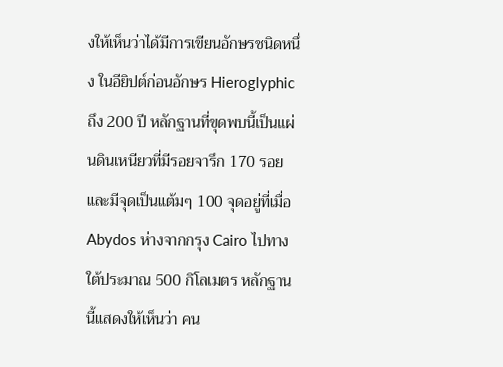งให้เห็นว่าได้มีการเขียนอักษรชนิดหนึ่ง ในอียิปต์ก่อนอักษร Hieroglyphic ถึง 200 ปี หลักฐานที่ขุดพบนี้เป็นแผ่นดินเหนียวที่มีรอยจารึก 170 รอยและมีจุดเป็นแต้มๆ 100 จุดอยู่ที่เมื่อ Abydos ห่างจากกรุง Cairo ไปทางใต้ประมาณ 500 กิโลเมตร หลักฐานนี้แสดงให้เห็นว่า คน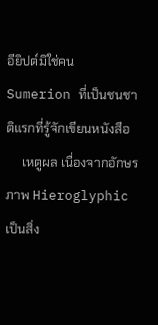อียิปต์มิใช่คน Sumerion ที่เป็นชนชาติแรกที่รู้จักเขียนหนังสือ
     เหตูผล เนื่องจากอักษรภาพ Hieroglyphic เป็นสิ่ง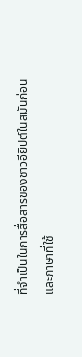ที่จำเป็นในการสื่อสารของชาวอียิปต์ในสมันก่อน และภาษาที่ใช้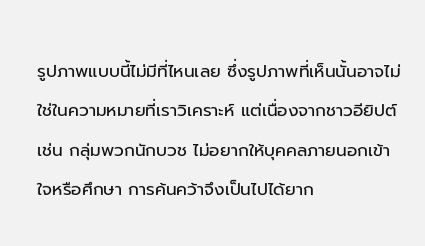รูปภาพแบบนี้ไม่มีที่ไหนเลย ซึ่งรูปภาพที่เห็นนั้นอาจไม่ใช่ในความหมายที่เราวิเคราะห์ แต่เนื่องจากชาวอียิปต์ เช่น กลุ่มพวกนักบวช ไม่อยากให้บุคคลภายนอกเข้าใจหรือศึกษา การค้นคว้าจึงเป็นไปได้ยาก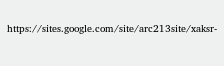https://sites.google.com/site/arc213site/xaksr-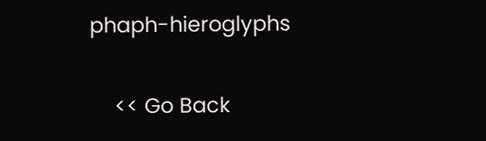phaph-hieroglyphs

    << Go Back